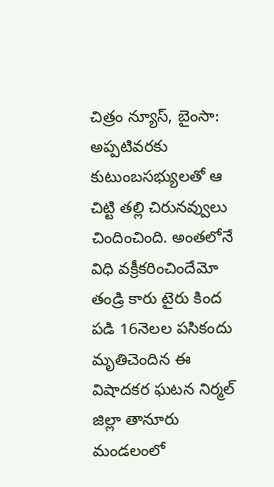చిత్రం న్యూస్, బైంసా: అప్పటివరకు కుటుంబసభ్యులతో ఆ చిట్టి తల్లి చిరునవ్వులు చిందించింది. అంతలోనే విధి వక్రీకరించిందేమో తండ్రి కారు టైరు కింద పడి 16నెలల పసికందు మృతిచెందిన ఈ విషాదకర ఘటన నిర్మల్ జిల్లా తానూరు మండలంలో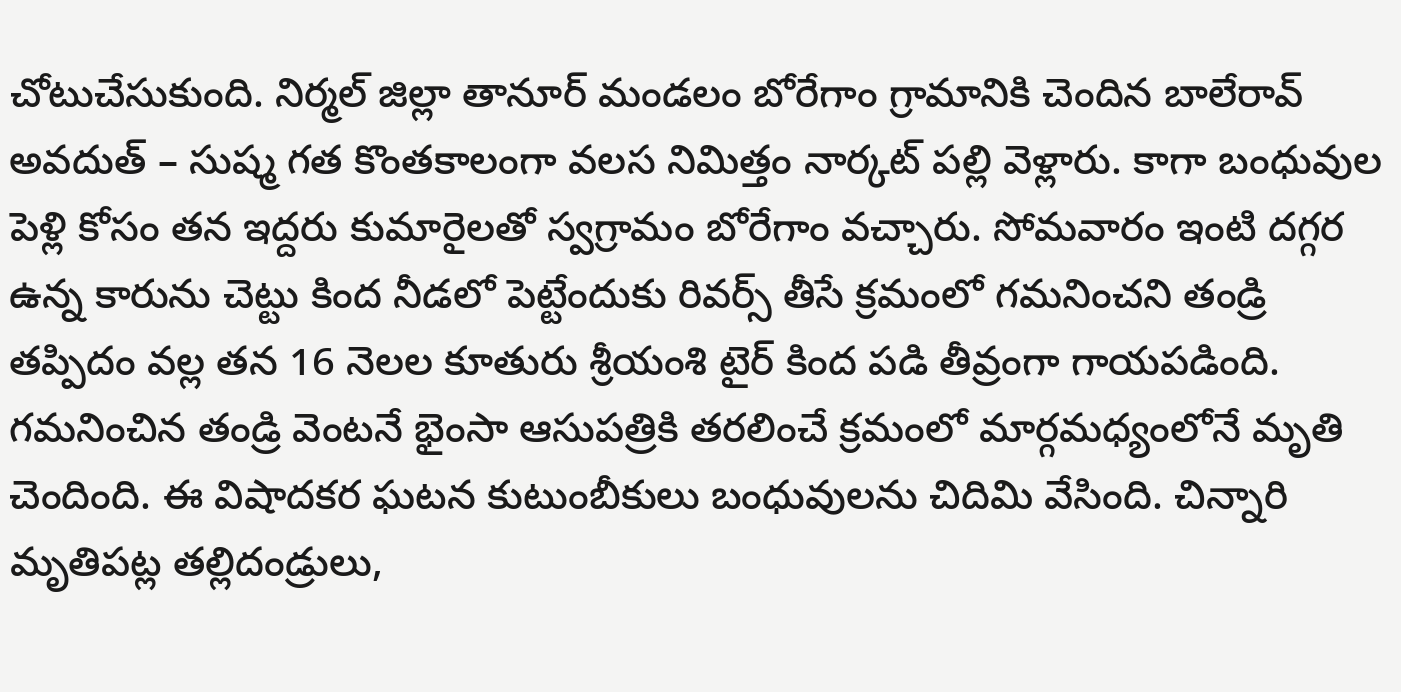చోటుచేసుకుంది. నిర్మల్ జిల్లా తానూర్ మండలం బోరేగాం గ్రామానికి చెందిన బాలేరావ్ అవదుత్ – సుష్మ గత కొంతకాలంగా వలస నిమిత్తం నార్కట్ పల్లి వెళ్లారు. కాగా బంధువుల పెళ్లి కోసం తన ఇద్దరు కుమారైలతో స్వగ్రామం బోరేగాం వచ్చారు. సోమవారం ఇంటి దగ్గర ఉన్న కారును చెట్టు కింద నీడలో పెట్టేందుకు రివర్స్ తీసే క్రమంలో గమనించని తండ్రి తప్పిదం వల్ల తన 16 నెలల కూతురు శ్రీయంశి టైర్ కింద పడి తీవ్రంగా గాయపడింది. గమనించిన తండ్రి వెంటనే భైంసా ఆసుపత్రికి తరలించే క్రమంలో మార్గమధ్యంలోనే మృతి చెందింది. ఈ విషాదకర ఘటన కుటుంబీకులు బంధువులను చిదిమి వేసింది. చిన్నారి మృతిపట్ల తల్లిదండ్రులు,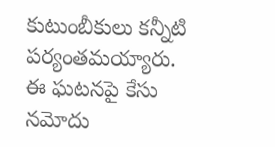కుటుంబీకులు కన్నీటి పర్యంతమయ్యారు. ఈ ఘటనపై కేసు నమోదు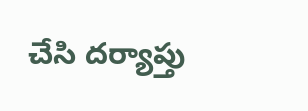చేసి దర్యాప్తు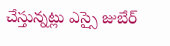చేస్తున్నట్లు ఎస్సై జుబేర్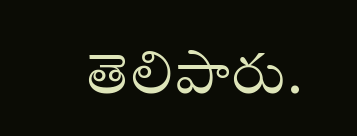తెలిపారు.